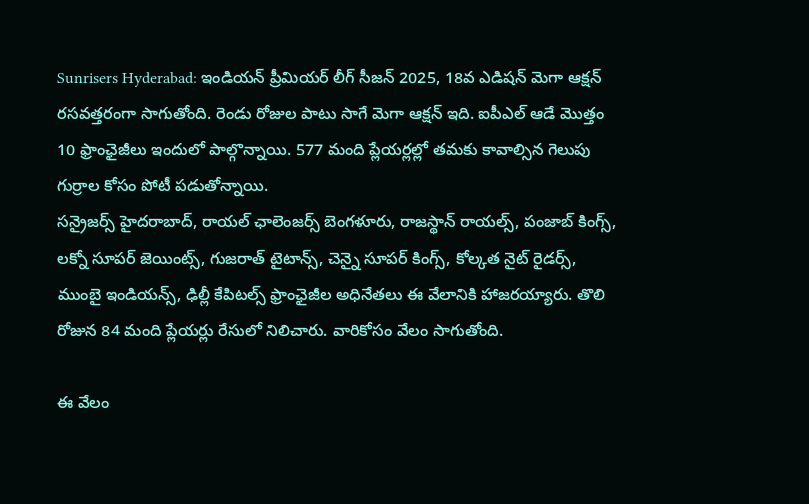Sunrisers Hyderabad: ఇండియన్ ప్రీమియర్ లీగ్ సీజన్ 2025, 18వ ఎడిషన్ మెగా ఆక్షన్ రసవత్తరంగా సాగుతోంది. రెండు రోజుల పాటు సాగే మెగా ఆక్షన్ ఇది. ఐపీఎల్ ఆడే మొత్తం 10 ఫ్రాంఛైజీలు ఇందులో పాల్గొన్నాయి. 577 మంది ప్లేయర్లల్లో తమకు కావాల్సిన గెలుపు గుర్రాల కోసం పోటీ పడుతోన్నాయి.
సన్రైజర్స్ హైదరాబాద్, రాయల్ ఛాలెంజర్స్ బెంగళూరు, రాజస్థాన్ రాయల్స్, పంజాబ్ కింగ్స్, లక్నో సూపర్ జెయింట్స్, గుజరాత్ టైటాన్స్, చెన్నై సూపర్ కింగ్స్, కోల్కత నైట్ రైడర్స్, ముంబై ఇండియన్స్, ఢిల్లీ కేపిటల్స్ ఫ్రాంఛైజీల అధినేతలు ఈ వేలానికి హాజరయ్యారు. తొలి రోజున 84 మంది ప్లేయర్లు రేసులో నిలిచారు. వారికోసం వేలం సాగుతోంది.

ఈ వేలం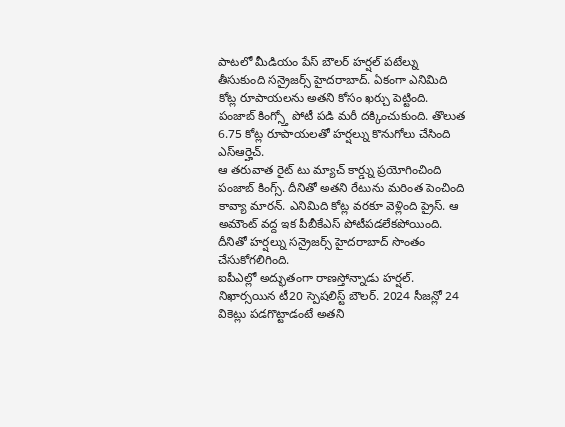పాటలో మీడియం పేస్ బౌలర్ హర్షల్ పటేల్ను తీసుకుంది సన్రైజర్స్ హైదరాబాద్. ఏకంగా ఎనిమిది కోట్ల రూపాయలను అతని కోసం ఖర్చు పెట్టింది. పంజాబ్ కింగ్స్తో పోటీ పడి మరీ దక్కించుకుంది. తొలుత 6.75 కోట్ల రూపాయలతో హర్షల్ను కొనుగోలు చేసింది ఎస్ఆర్హెచ్.
ఆ తరువాత రైట్ టు మ్యాచ్ కార్డ్ను ప్రయోగించింది పంజాబ్ కింగ్స్. దీనితో అతని రేటును మరింత పెంచింది కావ్యా మారన్. ఎనిమిది కోట్ల వరకూ వెళ్లింది ప్రైస్. ఆ అమౌంట్ వద్ద ఇక పీబీకేఎస్ పోటీపడలేకపోయింది. దీనితో హర్షల్ను సన్రైజర్స్ హైదరాబాద్ సొంతం చేసుకోగలిగింది.
ఐపీఎల్లో అద్భుతంగా రాణస్తోన్నాడు హర్షల్. నిఖార్సయిన టీ20 స్పెషలిస్ట్ బౌలర్. 2024 సీజన్లో 24 వికెట్లు పడగొట్టాడంటే అతని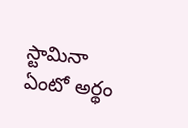స్టామినా ఏంటో అర్థం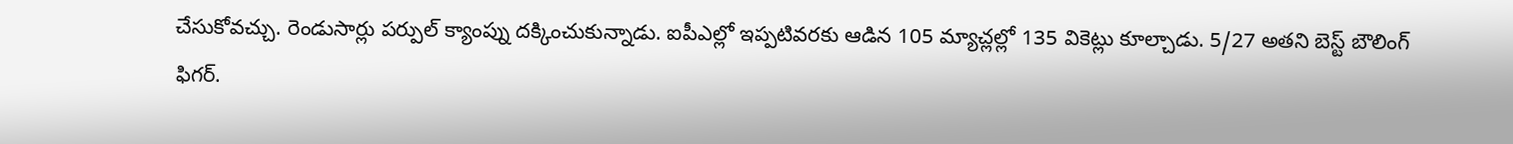చేసుకోవచ్చు. రెండుసార్లు పర్పుల్ క్యాంప్ను దక్కించుకున్నాడు. ఐపీఎల్లో ఇప్పటివరకు ఆడిన 105 మ్యాచ్లల్లో 135 వికెట్లు కూల్చాడు. 5/27 అతని బెస్ట్ బౌలింగ్ ఫిగర్.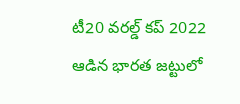టీ20 వరల్డ్ కప్ 2022 ఆడిన భారత జట్టులో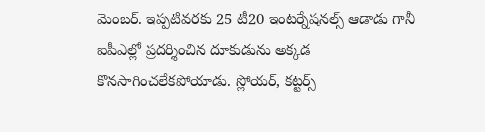మెంబర్. ఇప్పటివరకు 25 టీ20 ఇంటర్నేషనల్స్ ఆడాడు గానీ ఐపీఎల్లో ప్రదర్శించిన దూకుడును అక్కడ కొనసాగించలేకపోయాడు. స్లోయర్, కట్టర్స్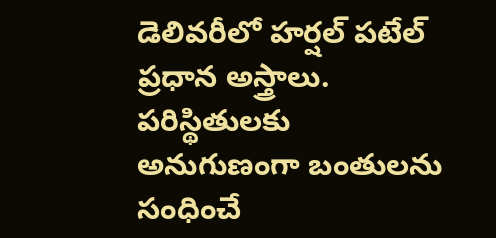డెలివరీలో హర్షల్ పటేల్ ప్రధాన అస్త్రాలు. పరిస్థితులకు అనుగుణంగా బంతులను సంధించే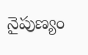నైపుణ్యం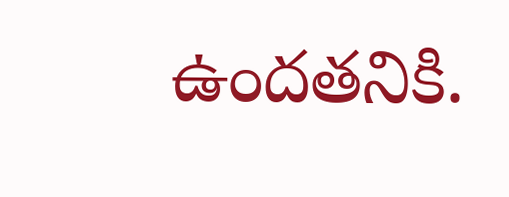ఉందతనికి.